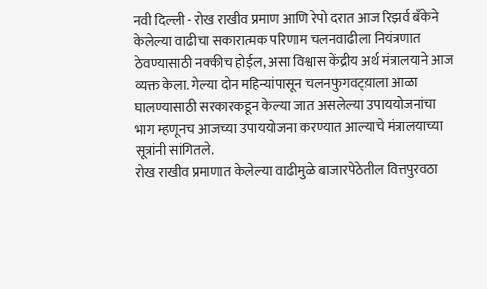नवी दिल्ली - रोख राखीव प्रमाण आणि रेपो दरात आज रिझर्व बँकेने केलेल्या वाढीचा सकारात्मक परिणाम चलनवाढीला नियंत्रणात ठेवण्यासाठी नक्कीच होईल, असा विश्वास केंद्रीय अर्थ मंत्रालयाने आज व्यक्त केला. गेल्या दोन महिन्यांपासून चलनफुगवट्य़ाला आळा घालण्यासाठी सरकारकडून केल्या जात असलेल्या उपाययोजनांचा भाग म्हणूनच आजच्या उपाययोजना करण्यात आल्याचे मंत्रालयाच्या सूत्रांनी सांगितले.
रोख राखीव प्रमाणात केलेल्या वाढीमुळे बाजारपेठेतील वित्तपुरवठा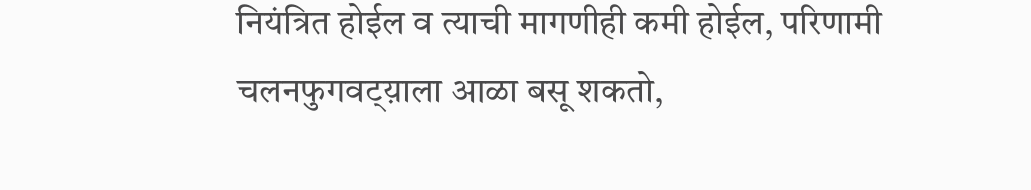नियंत्रित होईल व त्याची मागणीही कमी होईल, परिणामी चलनफुगवट्य़ाला आळा बसू शकतो,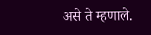असे ते म्हणाले.